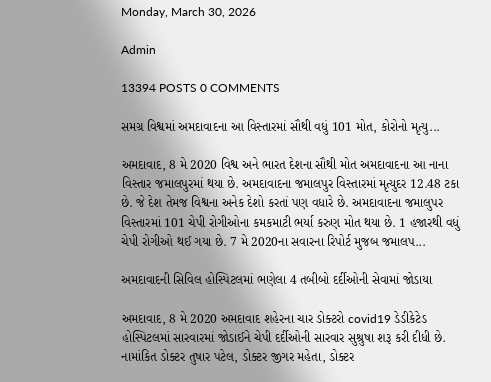Monday, March 30, 2026

Admin

13394 POSTS 0 COMMENTS

સમગ્ર વિશ્વમાં અમદાવાદના આ વિસ્તારમાં સૌથી વધું 101 મોત, કોરોનો મૃત્યુ...

અમદાવાદ, 8 મે 2020 વિશ્વ અને ભારત દેશના સૌથી મોત અમદાવાદના આ નાના વિસ્તાર જમાલપુરમાં થયા છે. અમદાવાદના જમાલપુર વિસ્તારમાં મૃત્યુદર 12.48 ટકા છે. જે દેશ તેમજ વિશ્વના અનેક દેશો કરતાં પણ વધારે છે. અમદાવાદના જમાલુપર વિસ્તારમાં 101 ચેપી રોગીઓના કમકમાટી ભર્યા કરુણ મોત થયા છે. 1 હજારથી વધું ચેપી રોગીઓ થઈ ગયા છે. 7 મે 2020ના સવારના રિપોર્ટ મુજબ જમાલપ...

અમદાવાદની સિવિલ હોસ્પિટલમાં ભણેલા 4 તબીબો દર્દીઓની સેવામાં જોડાયા

અમદાવાદ, 8 મે 2020 અમદાવાદ શહેરના ચાર ડોક્ટરો covid19 ડેડીકેટેડ હોસ્પિટલમાં સારવારમાં જોડાઈને ચેપી દર્દીઓની સારવાર સુશ્રુષા શરૂ કરી દીધી છે. નામાંકિત ડોક્ટર તુષાર પટેલ, ડોક્ટર જીગર મહેતા, ડોક્ટર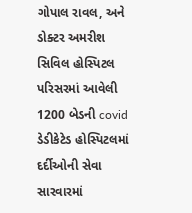ગોપાલ રાવલ, અને ડોક્ટર અમરીશ સિવિલ હોસ્પિટલ પરિસરમાં આવેલી 1200 બેડની covid ડેડીકેટેડ હોસ્પિટલમાં દર્દીઓની સેવા સારવારમાં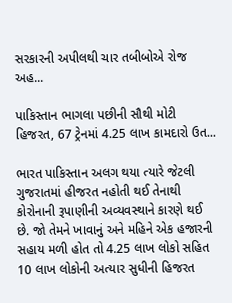સરકારની અપીલથી ચાર તબીબોએ રોજ અહ...

પાકિસ્તાન ભાગલા પછીની સૌથી મોટી હિજરત, 67 ટ્રેનમાં 4.25 લાખ કામદારો ઉત...

ભારત પાકિસ્તાન અલગ થયા ત્યારે જેટલી ગુજરાતમાં હીજરત નહોતી થઈ તેનાથી કોરોનાની રૂપાણીની અવ્યવસ્થાને કારણે થઈ છે. જો તેમને ખાવાનું અને મહિને એક હજારની સહાય મળી હોત તો 4.25 લાખ લોકો સહિત 10 લાખ લોકોની અત્યાર સુધીની હિજરત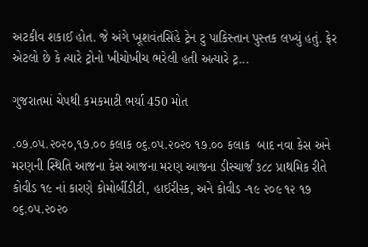અટકીવ શકાઈ હોત. જે અંગે ખૂશવંતસિંહે ટ્રેન ટુ પાકિસ્તાન પુસ્તક લખ્યું હતું. ફેર એટલો છે કે ત્યારે ટ્રોનો ખીચોખીચ ભરેલી હતી અત્યારે ટ્ર...

ગુજરાતમાં ચેપથી કમકમાટી ભર્યા 450 મોત

.૦૭.૦૫.૨૦૨૦,૧૭.૦૦ કલાક ૦૬.૦૫.૨૦૨૦ ૧૭.૦૦ કલાક  બાદ નવા કેસ અને મરણની સ્થિતિ આજના કેસ આજના મરણ આજના ડીસ્ચાર્જ ૩૮૮ પ્રાથમિક રીતે કોવીડ ૧૯ નાં કારણે કોમોર્બીડીટી, હાઈરીસ્ક, અને કોવીડ -૧૯ ૨૦૯ ૧૨ ૧૭ ૦૬.૦૫.૨૦૨૦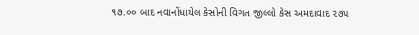૧૭.૦૦ બાદ નવાનોંધાયેલ કેસોની વિગત જીલ્લો કેસ અમદાવાદ ૨૭૫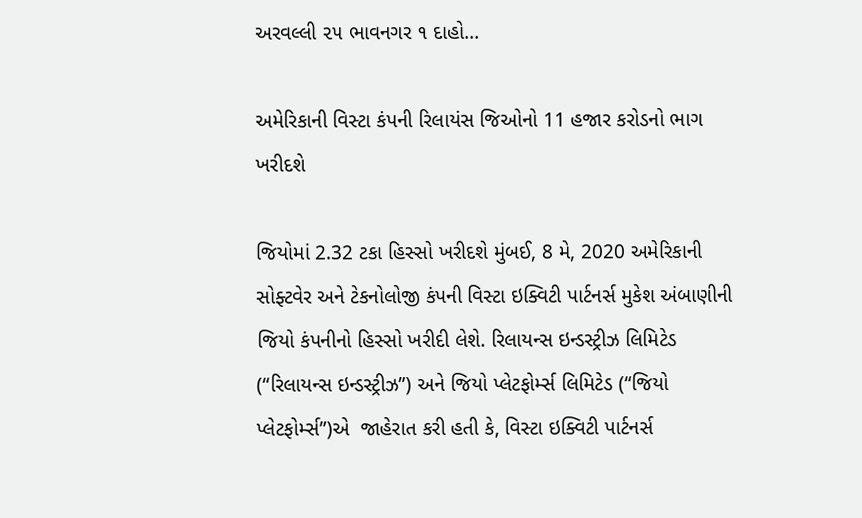અરવલ્લી ૨૫ ભાવનગર ૧ દાહો...

અમેરિકાની વિસ્ટા કંપની રિલાયંસ જિઓનો 11 હજાર કરોડનો ભાગ ખરીદશે

જિયોમાં 2.32 ટકા હિસ્સો ખરીદશે મુંબઈ, 8 મે, 2020 અમેરિકાની સોફ્ટવેર અને ટેકનોલોજી કંપની વિસ્ટા ઇક્વિટી પાર્ટનર્સ મુકેશ અંબાણીની જિયો કંપનીનો હિસ્સો ખરીદી લેશે. રિલાયન્સ ઇન્ડસ્ટ્રીઝ લિમિટેડ (“રિલાયન્સ ઇન્ડસ્ટ્રીઝ”) અને જિયો પ્લેટફોર્મ્સ લિમિટેડ (“જિયો પ્લેટફોર્મ્સ”)એ  જાહેરાત કરી હતી કે, વિસ્ટા ઇક્વિટી પાર્ટનર્સ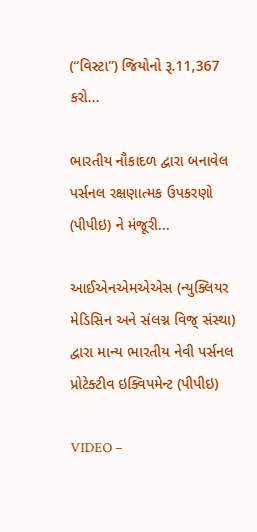(“વિસ્ટા”) જિયોનો રૂ.11,367 કરો...

ભારતીય નૌકાદળ દ્વારા બનાવેલ પર્સનલ રક્ષણાત્મક ઉપકરણો (પીપીઇ) ને મંજૂરી...

આઈએનએમએએસ (ન્યુક્લિયર મેડિસિન અને સંલગ્ન વિજ્ સંસ્થા) દ્વારા માન્ય ભારતીય નેવી પર્સનલ પ્રોટેક્ટીવ ઇક્વિપમેન્ટ (પીપીઇ)

VIDEO –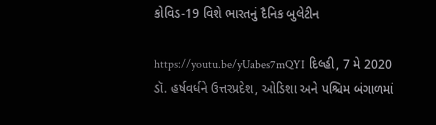કોવિડ-19 વિશે ભારતનું દૈનિક બુલેટીન

https://youtu.be/yUabes7mQYI દિલ્હી, 7 મે 2020 ડૉ. હર્ષવર્ધને ઉત્તરપ્રદેશ, ઓડિશા અને પશ્ચિમ બંગાળમાં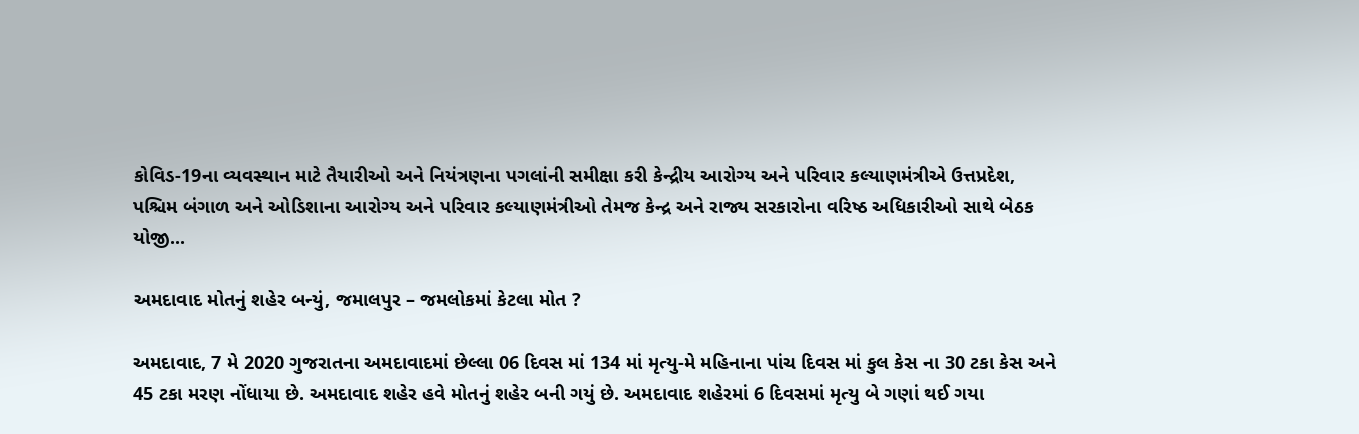કોવિડ-19ના વ્યવસ્થાન માટે તૈયારીઓ અને નિયંત્રણના પગલાંની સમીક્ષા કરી કેન્દ્રીય આરોગ્ય અને પરિવાર કલ્યાણમંત્રીએ ઉત્તપ્રદેશ, પશ્ચિમ બંગાળ અને ઓડિશાના આરોગ્ય અને પરિવાર કલ્યાણમંત્રીઓ તેમજ કેન્દ્ર અને રાજ્ય સરકારોના વરિષ્ઠ અધિકારીઓ સાથે બેઠક યોજી...

અમદાવાદ મોતનું શહેર બન્યું, જમાલપુર – જમલોકમાં કેટલા મોત ?

અમદાવાદ, 7 મે 2020 ગુજરાતના અમદાવાદમાં છેલ્લા 06 દિવસ માં 134 માં મૃત્યુ-મે મહિનાના પાંચ દિવસ માં કુલ કેસ ના 30 ટકા કેસ અને 45 ટકા મરણ નોંધાયા છે. અમદાવાદ શહેર હવે મોતનું શહેર બની ગયું છે. અમદાવાદ શહેરમાં 6 દિવસમાં મૃત્યુ બે ગણાં થઈ ગયા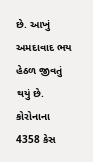છે. આખું અમદાવાદ ભય હેઠળ જીવતું થયું છે. કોરોનાના 4358 કેસ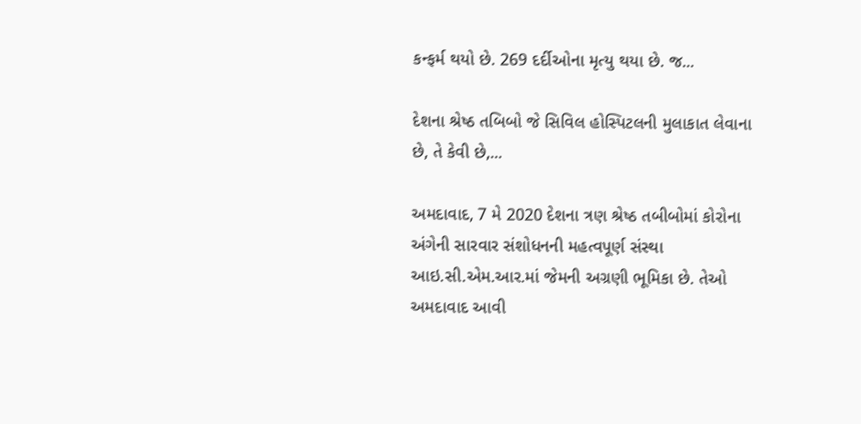કન્ફર્મ થયો છે. 269 દર્દીઓના મૃત્યુ થયા છે. જ...

દેશના શ્રેષ્ઠ તબિબો જે સિવિલ હોસ્પિટલની મુલાકાત લેવાના છે, તે કેવી છે,...

અમદાવાદ, 7 મે 2020 દેશના ત્રણ શ્રેષ્ઠ તબીબોમાં કોરોના અંગેની સારવાર સંશોધનની મહત્વપૂર્ણ સંસ્થા આઇ.સી.એમ.આર.માં જેમની અગ્રણી ભૂમિકા છે. તેઓ અમદાવાદ આવી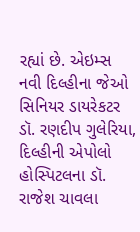રહ્યાં છે. એઇમ્સ નવી દિલ્હીના જેઓ સિનિયર ડાયરેકટર ડૉ. રણદીપ ગુલેરિયા, દિલ્હીની એપોલો હોસ્પિટલના ડૉ. રાજેશ ચાવલા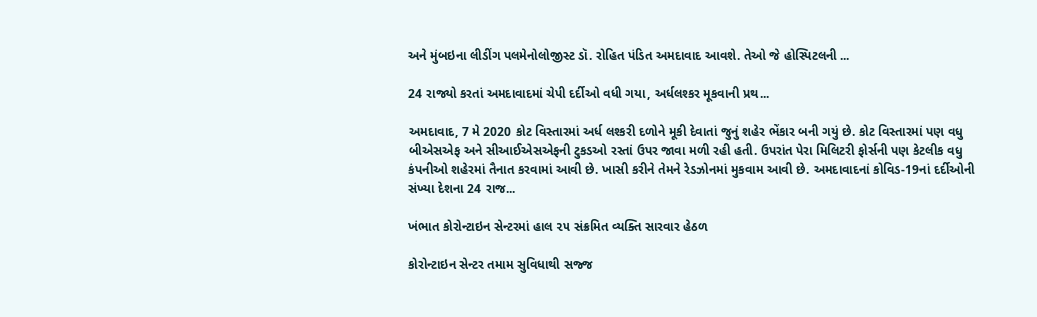અને મુંબઇના લીડીંગ પલમેનોલોજીસ્ટ ડૉ. રોહિત પંડિત અમદાવાદ આવશે. તેઓ જે હોસ્પિટલની ...

24 રાજ્યો કરતાં અમદાવાદમાં ચેપી દર્દીઓ વધી ગયા, અર્ધલશ્કર મૂકવાની પ્રથ...

અમદાવાદ, 7 મે 2020 કોટ વિસ્તારમાં અર્ધ લશ્કરી દળોને મૂકી દેવાતાં જુનું શહેર ભેંકાર બની ગયું છે. કોટ વિસ્તારમાં પણ વધુ બીએસએફ અને સીઆઈએસએફની ટુકડઓ રસ્તાં ઉપર જાવા મળી રહી હતી. ઉપરાંત પેરા મિલિટરી ફોર્સની પણ કેટલીક વધુ કંપનીઓ શહેરમાં તૈનાત કરવામાં આવી છે. ખાસી કરીને તેમને રેડઝોનમાં મુકવામ આવી છે. અમદાવાદનાં કોવિડ-19નાં દર્દીઓની સંખ્યા દેશના 24 રાજ...

ખંભાત કોરોન્ટાઇન સેન્ટરમાં હાલ ૨૫ સંક્રમિત વ્યક્તિ સારવાર હેઠળ

કોરોન્ટાઇન સેન્ટર તમામ સુવિધાથી સજ્જ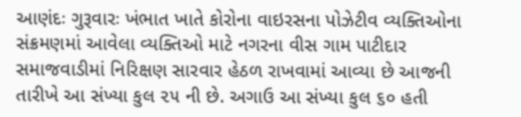આણંદઃ ગુરૂવારઃ ખંભાત ખાતે કોરોના વાઇરસના પોઝેટીવ વ્યક્તિઓના સંક્રમણમાં આવેલા વ્યક્તિઓ માટે નગરના વીસ ગામ પાટીદાર સમાજવાડીમાં નિરિક્ષણ સારવાર હેઠળ રાખવામાં આવ્યા છે આજની તારીખે આ સંખ્યા કુલ ૨૫ ની છે. અગાઉ આ સંખ્યા કુલ ૬૦ હતી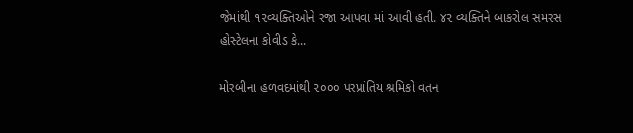જેમાંથી ૧૨વ્યક્તિઓને રજા આપવા માં આવી હતી. ૪૨ વ્યક્તિને બાકરોલ સમરસ હોસ્ટેલના કોવીડ કે...

મોરબીના હળવદમાંથી ૨૦૦૦ પરપ્રાંતિય શ્રમિકો વતન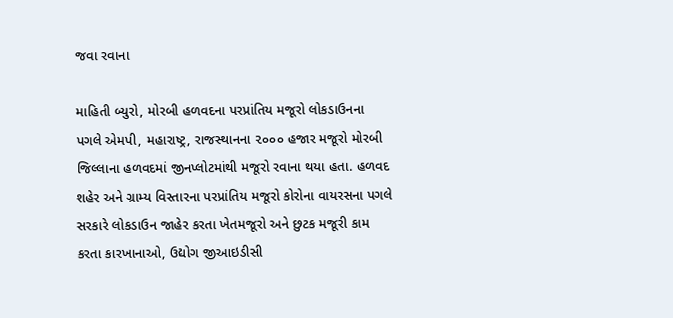જવા રવાના

માહિતી બ્યુરો, મોરબી હળવદના પરપ્રાંતિય મજૂરો લોકડાઉનના પગલે એમપી, મહારાષ્ટ્ર, રાજસ્થાનના ૨૦૦૦ હજાર મજૂરો મોરબી જિલ્લાના હળવદમાં જીનપ્લોટમાંથી મજૂરો રવાના થયા હતા. હળવદ શહેર અને ગ્રામ્ય વિસ્તારના પરપ્રાંતિય મજૂરો કોરોના વાયરસના પગલે સરકારે લોકડાઉન જાહેર કરતા ખેતમજૂરો અને છુટક મજૂરી કામ કરતા કારખાનાઓ, ઉદ્યોગ જીઆઇડીસી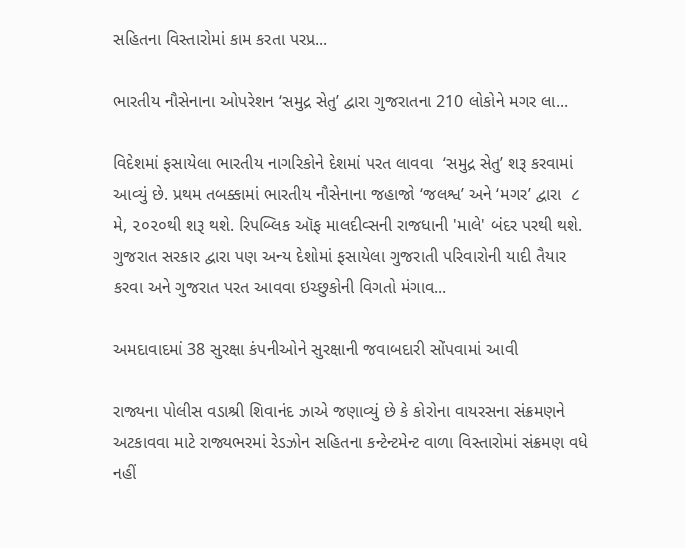સહિતના વિસ્તારોમાં કામ કરતા પરપ્ર...

ભારતીય નૌસેનાના ઓપરેશન ‘સમુદ્ર સેતુ’ દ્વારા ગુજરાતના 210 લોકોને મગર લા...

વિદેશમાં ફસાયેલા ભારતીય નાગરિકોને દેશમાં પરત લાવવા  ‘સમુદ્ર સેતુ’ શરૂ કરવામાં આવ્યું છે. પ્રથમ તબક્કામાં ભારતીય નૌસેનાના જહાજો ‘જલશ્વ’ અને ‘મગર’ દ્વારા  ૮ મે, ૨૦૨૦થી શરૂ થશે. રિપબ્લિક ઑફ માલદીવ્સની રાજધાની 'માલે' બંદર પરથી થશે. ગુજરાત સરકાર દ્વારા પણ અન્ય દેશોમાં ફસાયેલા ગુજરાતી પરિવારોની યાદી તૈયાર કરવા અને ગુજરાત પરત આવવા ઇચ્છુકોની વિગતો મંગાવ...

અમદાવાદમાં 38 સુરક્ષા કંપનીઓને સુરક્ષાની જવાબદારી સોંપવામાં આવી

રાજ્યના પોલીસ વડાશ્રી શિવાનંદ ઝાએ જણાવ્યું છે કે કોરોના વાયરસના સંક્રમણને અટકાવવા માટે રાજ્યભરમાં રેડઝોન સહિતના કન્ટેન્ટમેન્ટ વાળા વિસ્તારોમાં સંક્રમણ વધે નહીં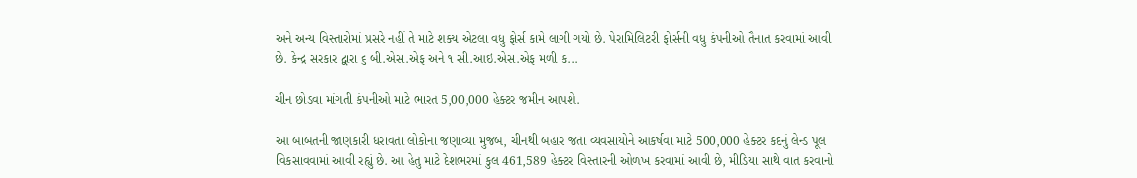અને અન્ય વિસ્તારોમાં પ્રસરે નહીં તે માટે શક્ય એટલા વધુ ફોર્સ કામે લાગી ગયો છે. પેરામિલિટરી ફોર્સની વધુ કંપનીઓ તૈનાત કરવામાં આવી છે. કેન્દ્ર સરકાર દ્વારા ૬ બી.એસ.એફ અને ૧ સી.આઇ.એસ.એફ મળી ક...

ચીન છોડવા માંગતી કંપનીઓ માટે ભારત 5,00,000 હેક્ટર જમીન આપશે.

આ બાબતની જાણકારી ધરાવતા લોકોના જણાવ્યા મુજબ, ચીનથી બહાર જતા વ્યવસાયોને આકર્ષવા માટે 500,000 હેક્ટર કદનું લેન્ડ પૂલ વિકસાવવામાં આવી રહ્યું છે. આ હેતુ માટે દેશભરમાં કુલ 461,589 હેક્ટર વિસ્તારની ઓળખ કરવામાં આવી છે, મીડિયા સાથે વાત કરવાનો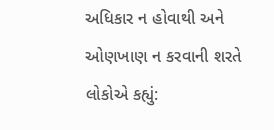અધિકાર ન હોવાથી અને ઓણખાણ ન કરવાની શરતે લોકોએ કહ્યું: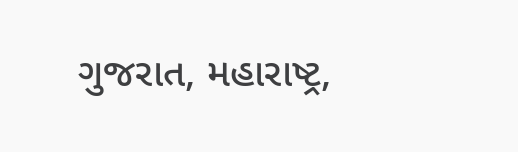ગુજરાત, મહારાષ્ટ્ર,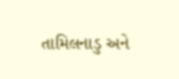તામિલનાડુ અને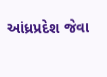આંધ્રપ્રદેશ જેવા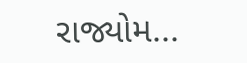રાજ્યોમ...